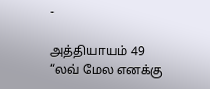-

அத்தியாயம் 49
“லவ் மேல எனக்கு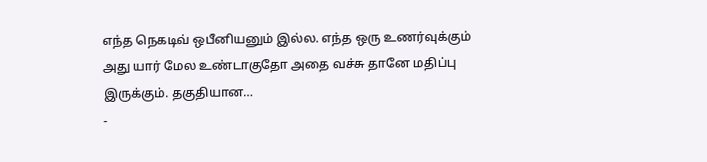எந்த நெகடிவ் ஒபீனியனும் இல்ல. எந்த ஒரு உணர்வுக்கும் அது யார் மேல உண்டாகுதோ அதை வச்சு தானே மதிப்பு இருக்கும். தகுதியான…
-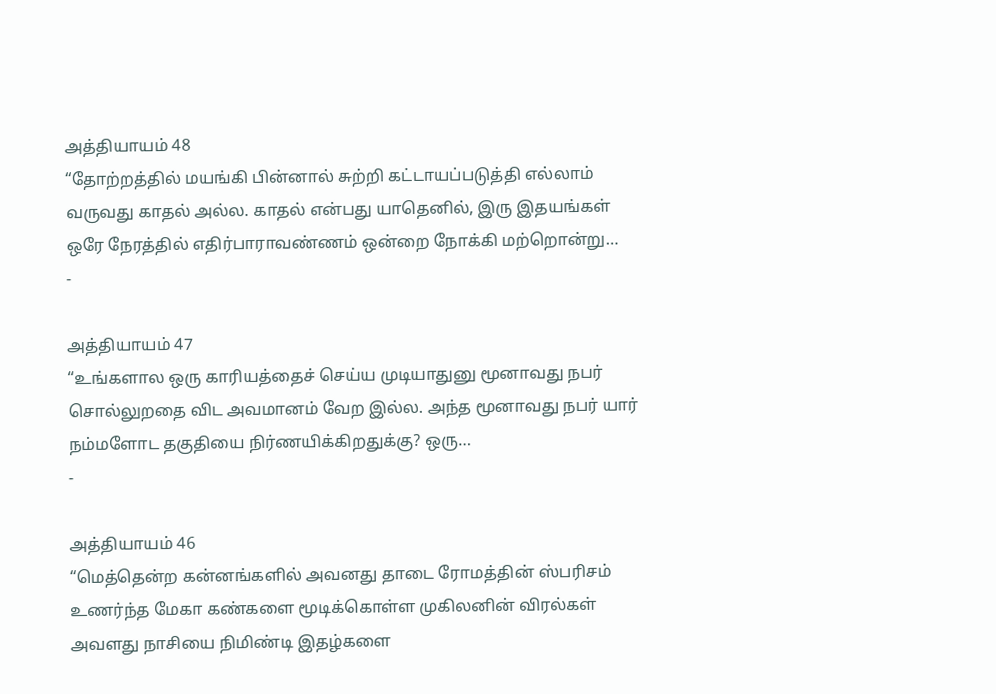அத்தியாயம் 48
“தோற்றத்தில் மயங்கி பின்னால் சுற்றி கட்டாயப்படுத்தி எல்லாம் வருவது காதல் அல்ல. காதல் என்பது யாதெனில், இரு இதயங்கள் ஒரே நேரத்தில் எதிர்பாராவண்ணம் ஒன்றை நோக்கி மற்றொன்று…
-

அத்தியாயம் 47
“உங்களால ஒரு காரியத்தைச் செய்ய முடியாதுனு மூனாவது நபர் சொல்லுறதை விட அவமானம் வேற இல்ல. அந்த மூனாவது நபர் யார் நம்மளோட தகுதியை நிர்ணயிக்கிறதுக்கு? ஒரு…
-

அத்தியாயம் 46
“மெத்தென்ற கன்னங்களில் அவனது தாடை ரோமத்தின் ஸ்பரிசம் உணர்ந்த மேகா கண்களை மூடிக்கொள்ள முகிலனின் விரல்கள் அவளது நாசியை நிமிண்டி இதழ்களை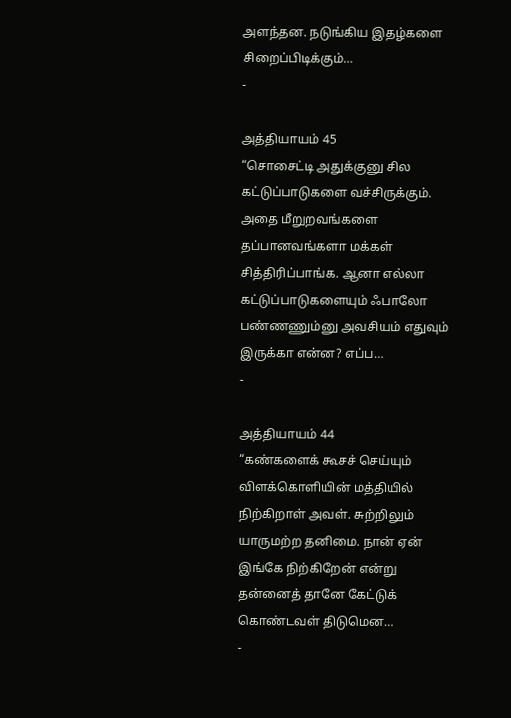அளந்தன. நடுங்கிய இதழ்களை சிறைப்பிடிக்கும்…
-

அத்தியாயம் 45
“சொசைட்டி அதுக்குனு சில கட்டுப்பாடுகளை வச்சிருக்கும். அதை மீறுறவங்களை தப்பானவங்களா மக்கள் சித்திரிப்பாங்க. ஆனா எல்லா கட்டுப்பாடுகளையும் ஃபாலோ பண்ணணும்னு அவசியம் எதுவும் இருக்கா என்ன? எப்ப…
-

அத்தியாயம் 44
“கண்களைக் கூசச் செய்யும் விளக்கொளியின் மத்தியில் நிற்கிறாள் அவள். சுற்றிலும் யாருமற்ற தனிமை. நான் ஏன் இங்கே நிற்கிறேன் என்று தன்னைத் தானே கேட்டுக் கொண்டவள் திடுமென…
-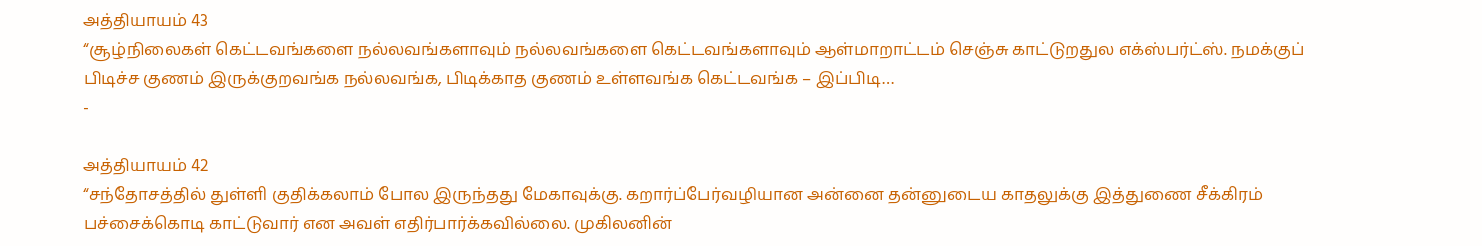அத்தியாயம் 43
“சூழ்நிலைகள் கெட்டவங்களை நல்லவங்களாவும் நல்லவங்களை கெட்டவங்களாவும் ஆள்மாறாட்டம் செஞ்சு காட்டுறதுல எக்ஸ்பர்ட்ஸ். நமக்குப் பிடிச்ச குணம் இருக்குறவங்க நல்லவங்க, பிடிக்காத குணம் உள்ளவங்க கெட்டவங்க – இப்பிடி…
-

அத்தியாயம் 42
“சந்தோசத்தில் துள்ளி குதிக்கலாம் போல இருந்தது மேகாவுக்கு. கறார்ப்பேர்வழியான அன்னை தன்னுடைய காதலுக்கு இத்துணை சீக்கிரம் பச்சைக்கொடி காட்டுவார் என அவள் எதிர்பார்க்கவில்லை. முகிலனின்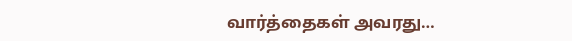வார்த்தைகள் அவரது…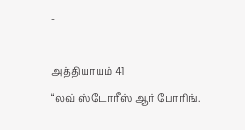-

அத்தியாயம் 41
“லவ் ஸ்டோரீஸ் ஆர் போரிங்.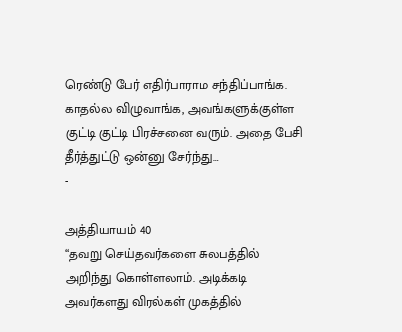ரெண்டு பேர் எதிர்பாராம சந்திப்பாங்க. காதல்ல விழுவாங்க, அவங்களுக்குள்ள குட்டி குட்டி பிரச்சனை வரும். அதை பேசி தீர்த்துட்டு ஒன்னு சேர்ந்து…
-

அத்தியாயம் 40
“தவறு செய்தவர்களை சுலபத்தில் அறிந்து கொள்ளலாம். அடிக்கடி அவர்களது விரல்கள் முகத்தில்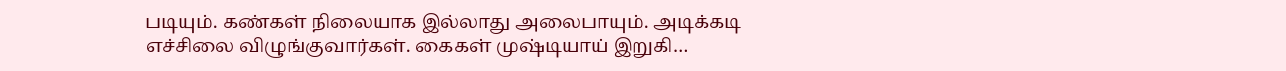படியும். கண்கள் நிலையாக இல்லாது அலைபாயும். அடிக்கடி எச்சிலை விழுங்குவார்கள். கைகள் முஷ்டியாய் இறுகி…